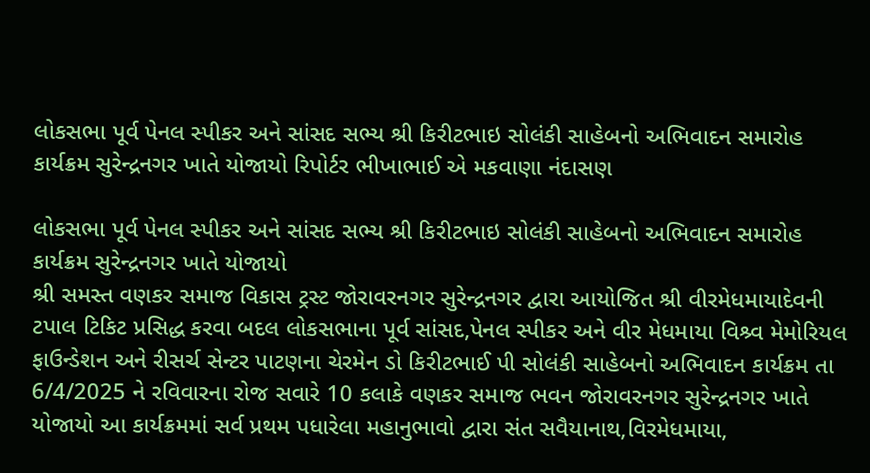લોકસભા પૂર્વ પેનલ સ્પીકર અને સાંસદ સભ્ય શ્રી કિરીટભાઇ સોલંકી સાહેબનો અભિવાદન સમારોહ કાર્યક્રમ સુરેન્દ્રનગર ખાતે યોજાયો રિપોર્ટર ભીખાભાઈ એ મકવાણા નંદાસણ

લોકસભા પૂર્વ પેનલ સ્પીકર અને સાંસદ સભ્ય શ્રી કિરીટભાઇ સોલંકી સાહેબનો અભિવાદન સમારોહ કાર્યક્રમ સુરેન્દ્રનગર ખાતે યોજાયો
શ્રી સમસ્ત વણકર સમાજ વિકાસ ટ્રસ્ટ જોરાવરનગર સુરેન્દ્રનગર દ્વારા આયોજિત શ્રી વીરમેધમાયાદેવની ટપાલ ટિકિટ પ્રસિદ્ધ કરવા બદલ લોકસભાના પૂર્વ સાંસદ,પેનલ સ્પીકર અને વીર મેધમાયા વિશ્ર્વ મેમોરિયલ ફાઉન્ડેશન અને રીસર્ચ સેન્ટર પાટણના ચેરમેન ડો કિરીટભાઈ પી સોલંકી સાહેબનો અભિવાદન કાર્યક્રમ તા 6/4/2025 ને રવિવારના રોજ સવારે 10 કલાકે વણકર સમાજ ભવન જોરાવરનગર સુરેન્દ્રનગર ખાતે યોજાયો આ કાર્યક્રમમાં સર્વ પ્રથમ પધારેલા મહાનુભાવો દ્વારા સંત સવૈયાનાથ,વિરમેધમાયા,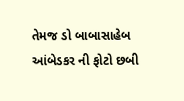તેમજ ડો બાબાસાહેબ આંબેડકર ની ફોટો છબી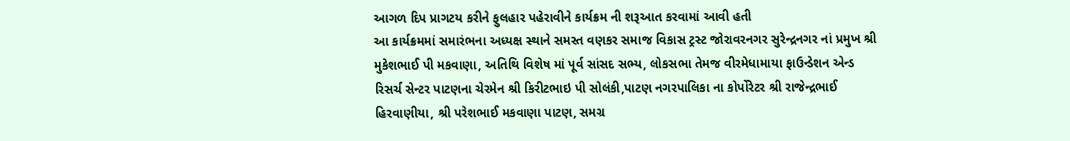આગળ દિપ પ્રાગટય કરીને ફુલહાર પહેરાવીને કાર્યક્રમ ની શરૂઆત કરવામાં આવી હતી
આ કાર્યક્રમમાં સમારંભના અધ્યક્ષ સ્થાને સમસ્ત વણકર સમાજ વિકાસ ટ્રસ્ટ જોરાવરનગર સુરેન્દ્રનગર નાં પ્રમુખ શ્રી મુકેશભાઈ પી મકવાણા, અતિથિ વિશેષ માં પૂર્વ સાંસદ સભ્ય, લોકસભા તેમજ વીરમેધામાયા ફાઉન્ડેશન એન્ડ રિસર્ચ સેન્ટર પાટણના ચેરમેન શ્રી કિરીટભાઇ પી સોલંકી,પાટણ નગરપાલિકા ના કોર્પોરેટર શ્રી રાજેન્દ્રભાઈ હિરવાણીયા, શ્રી પરેશભાઈ મકવાણા પાટણ, સમગ્ર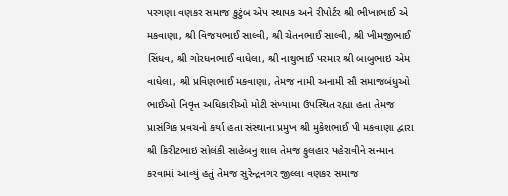પરગણા વણકર સમાજ કુટુંબ એપ સ્થાપક અને રીપોર્ટર શ્રી ભીખાભાઈ એ મકવાણા, શ્રી વિજયભાઈ સાલ્વી, શ્રી ચેતનભાઈ સાલ્વી, શ્રી ખીમજીભાઈ સિંધવ, શ્રી ગોરધનભાઈ વાધેલા, શ્રી નાથુભાઈ પરમાર શ્રી બાબુભાઇ એમ વાધેલા, શ્રી પ્રવિણભાઈ મકવાણા, તેમજ નામી અનામી સૌ સમાજબંધુઓ ભાઈઓ નિવૃત્ત અધિકારીઓ મોટી સંખ્યામા ઉપસ્થિત રહ્યા હતા તેમજ પ્રાસંગિક પ્રવચનો કર્યા હતા સંસ્થાના પ્રમુખ શ્રી મુકેશભાઈ પી મકવાણા દ્વારા શ્રી કિરીટભાઇ સોલંકી સાહેબનુ શાલ તેમજ ફુલહાર પહેરાવીને સન્માન કરવામાં આવ્યું હતું તેમજ સુરેન્દ્રનગર જીલ્લા વણકર સમાજ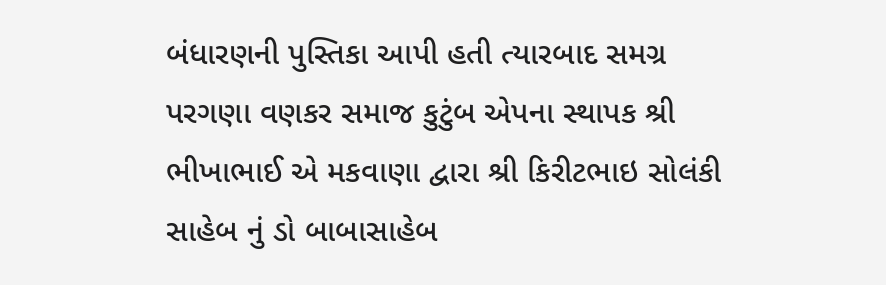બંધારણની પુસ્તિકા આપી હતી ત્યારબાદ સમગ્ર પરગણા વણકર સમાજ કુટુંબ એપના સ્થાપક શ્રી ભીખાભાઈ એ મકવાણા દ્વારા શ્રી કિરીટભાઇ સોલંકી સાહેબ નું ડો બાબાસાહેબ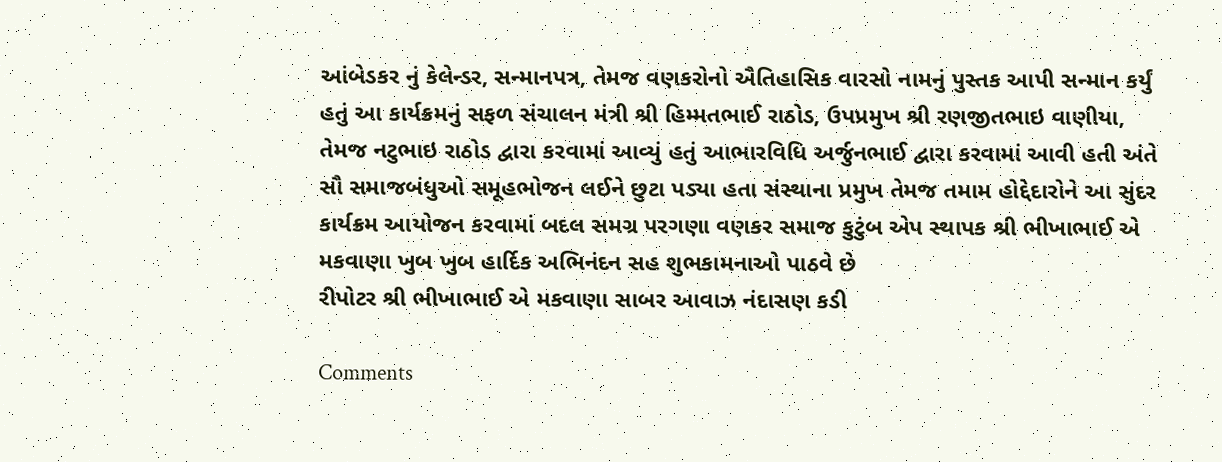આંબેડકર નું કેલેન્ડર, સન્માનપત્ર, તેમજ વણકરોનો ઐતિહાસિક વારસો નામનું પુસ્તક આપી સન્માન કર્યું હતું આ કાર્યક્રમનું સફળ સંચાલન મંત્રી શ્રી હિમ્મતભાઈ રાઠોડ, ઉપપ્રમુખ શ્રી રણજીતભાઇ વાણીયા, તેમજ નટુભાઇ રાઠોડ દ્વારા કરવામાં આવ્યું હતું આભારવિધિ અર્જુનભાઈ દ્વારા કરવામાં આવી હતી અંતે સૌ સમાજબંધુઓ સમૂહભોજન લઈને છુટા પડ્યા હતા સંસ્થાના પ્રમુખ તેમજ તમામ હોદ્દેદારોને આ સુંદર કાર્યક્રમ આયોજન કરવામાં બદલ સમગ્ર પરગણા વણકર સમાજ કુટુંબ એપ સ્થાપક શ્રી ભીખાભાઈ એ મકવાણા ખુબ ખુબ હાર્દિક અભિનંદન સહ શુભકામનાઓ પાઠવે છે
રીપોટર શ્રી ભીખાભાઈ એ મકવાણા સાબર આવાઝ નંદાસણ કડી

Comments